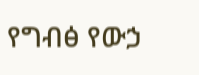የግብፅ የውኃ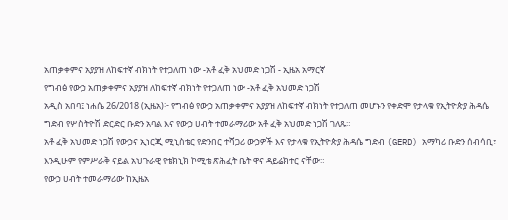አጠቃቀምና አያያዝ ለከፍተኛ ብክነት የተጋለጠ ነው -አቶ ፈቅ አህመድ ነጋሽ - ኢዜአ አማርኛ
የግብፅ የውኃ አጠቃቀምና አያያዝ ለከፍተኛ ብክነት የተጋለጠ ነው -አቶ ፈቅ አህመድ ነጋሽ
አዲስ አበባ፤ ነሐሴ 26/2018 (ኢዜአ)፦ የግብፅ የውኃ አጠቃቀምና አያያዝ ለከፍተኛ ብክነት የተጋለጠ መሆኑን የቀድሞ የታላቁ የኢትዮጵያ ሕዳሴ ግድብ የሦስትዮሽ ድርድር ቡድን አባል እና የውኃ ሀብት ተመራማሪው አቶ ፈቅ አህመድ ነጋሽ ገለጹ።
አቶ ፈቅ አህመድ ነጋሽ የውኃና ኢነርጂ ሚኒስቴር የድንበር ተሻጋሪ ውኃዎች እና የታላቁ የኢትዮጵያ ሕዳሴ ግድብ (GERD) አማካሪ ቡድን ሰብሳቢ፣ እንዲሁም የምሥራቅ ናይል አህጉራዊ የቴክኒክ ኮሚቴ ጽሕፈት ቤት ዋና ዳይሬክተር ናቸው።
የውኃ ሀብት ተመራማሪው ከኢዜአ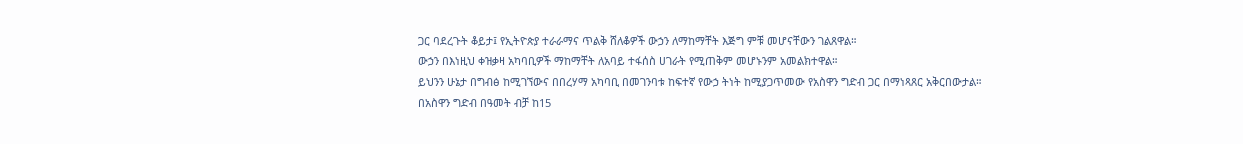ጋር ባደረጉት ቆይታ፤ የኢትዮጵያ ተራራማና ጥልቅ ሸለቆዎች ውኃን ለማከማቸት እጅግ ምቹ መሆናቸውን ገልጸዋል።
ውኃን በእነዚህ ቀዝቃዛ አካባቢዎች ማከማቸት ለአባይ ተፋሰስ ሀገራት የሚጠቅም መሆኑንም አመልክተዋል።
ይህንን ሁኔታ በግብፅ ከሚገኘውና በበረሃማ አካባቢ በመገንባቱ ከፍተኛ የውኃ ትነት ከሚያጋጥመው የአስዋን ግድብ ጋር በማነጻጸር አቅርበውታል።
በአስዋን ግድብ በዓመት ብቻ ከ15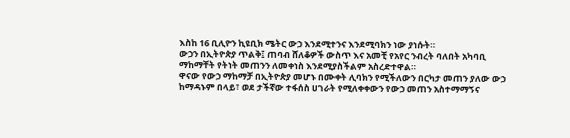እስከ 16 ቢሊዮን ኪዩቢክ ሜትር ውኃ እንደሚተንና እንደሚባክን ነው ያነሱት።
ውኃን በኢትዮጵያ ጥልቅ፤ ጠባብ ሸለቆዎች ውስጥ እና አመቺ የአየር ንብረት ባለበት አካባቢ ማከማቸት የትነት መጠንን ለመቀነስ እንደሚያስችልም አስረድተዋል።
ዋናው የውኃ ማከማቻ በኢትዮጵያ መሆኑ በሙቀት ሊባክን የሚችለውን በርካታ መጠን ያለው ውኃ ከማዳኑም በላይ፣ ወደ ታችኛው ተፋሰስ ሀገራት የሚለቀቀውን የውኃ መጠን አስተማማኝና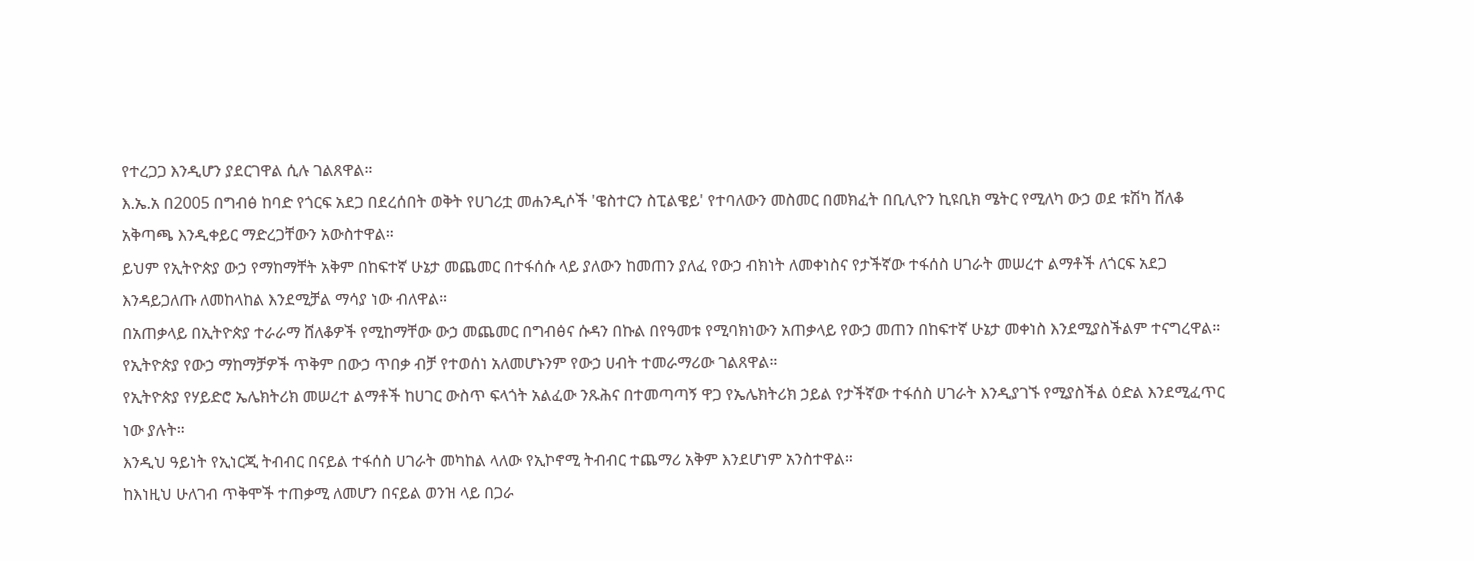የተረጋጋ እንዲሆን ያደርገዋል ሲሉ ገልጸዋል።
እ.ኤ.አ በ2005 በግብፅ ከባድ የጎርፍ አደጋ በደረሰበት ወቅት የሀገሪቷ መሐንዲሶች 'ዌስተርን ስፒልዌይ' የተባለውን መስመር በመክፈት በቢሊዮን ኪዩቢክ ሜትር የሚለካ ውኃ ወደ ቱሽካ ሸለቆ አቅጣጫ እንዲቀይር ማድረጋቸውን አውስተዋል።
ይህም የኢትዮጵያ ውኃ የማከማቸት አቅም በከፍተኛ ሁኔታ መጨመር በተፋሰሱ ላይ ያለውን ከመጠን ያለፈ የውኃ ብክነት ለመቀነስና የታችኛው ተፋሰስ ሀገራት መሠረተ ልማቶች ለጎርፍ አደጋ እንዳይጋለጡ ለመከላከል እንደሚቻል ማሳያ ነው ብለዋል።
በአጠቃላይ በኢትዮጵያ ተራራማ ሸለቆዎች የሚከማቸው ውኃ መጨመር በግብፅና ሱዳን በኩል በየዓመቱ የሚባክነውን አጠቃላይ የውኃ መጠን በከፍተኛ ሁኔታ መቀነስ እንደሚያስችልም ተናግረዋል።
የኢትዮጵያ የውኃ ማከማቻዎች ጥቅም በውኃ ጥበቃ ብቻ የተወሰነ አለመሆኑንም የውኃ ሀብት ተመራማሪው ገልጸዋል።
የኢትዮጵያ የሃይድሮ ኤሌክትሪክ መሠረተ ልማቶች ከሀገር ውስጥ ፍላጎት አልፈው ንጹሕና በተመጣጣኝ ዋጋ የኤሌክትሪክ ኃይል የታችኛው ተፋሰስ ሀገራት እንዲያገኙ የሚያስችል ዕድል እንደሚፈጥር ነው ያሉት።
እንዲህ ዓይነት የኢነርጂ ትብብር በናይል ተፋሰስ ሀገራት መካከል ላለው የኢኮኖሚ ትብብር ተጨማሪ አቅም እንደሆነም አንስተዋል።
ከእነዚህ ሁለገብ ጥቅሞች ተጠቃሚ ለመሆን በናይል ወንዝ ላይ በጋራ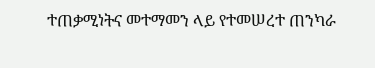ተጠቃሚነትና መተማመን ላይ የተመሠረተ ጠንካራ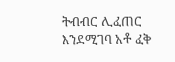ትብብር ሊፈጠር እንደሚገባ አቶ ፈቅ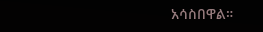አሳስበዋል።